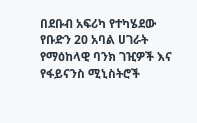በደቡብ አፍሪካ የተካሄደው የቡድን 20 አባል ሀገራት የማዕከላዊ ባንክ ገዢዎች እና የፋይናንስ ሚኒስትሮች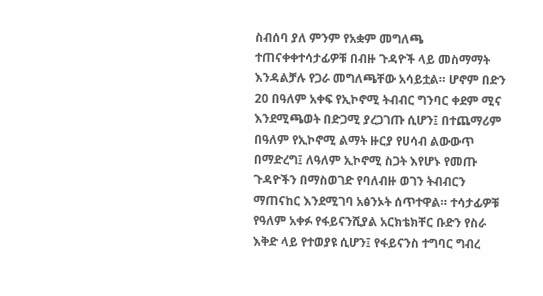ስብሰባ ያለ ምንም የአቋም መግለጫ ተጠናቀቀተሳታፊዎቹ በብዙ ጉዳዮች ላይ መስማማት እንዳልቻሉ የጋራ መግለጫቸው አሳይቷል። ሆኖም በድን 20 በዓለም አቀፍ የኢኮኖሚ ትብብር ግንባር ቀደም ሚና እንደሚጫወት በድጋሚ ያረጋገጡ ሲሆን፤ በተጨማሪም በዓለም የኢኮኖሚ ልማት ዙርያ የሀሳብ ልውውጥ በማድረግ፤ ለዓለም ኢኮኖሚ ስጋት እየሆኑ የመጡ ጉዳዮችን በማስወገድ የባለብዙ ወገን ትብብርን ማጠናከር እንደሚገባ አፅንኦት ሰጥተዋል። ተሳታፊዎቹ የዓለም አቀፉ የፋይናንሺያል አርክቴክቸር ቡድን የስራ እቅድ ላይ የተወያዩ ሲሆን፤ የፋይናንስ ተግባር ግብረ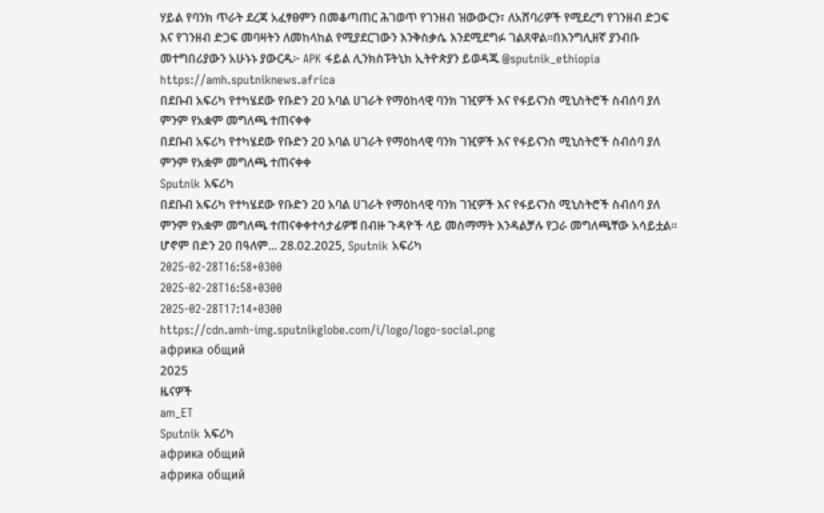ሃይል የባንክ ጥራት ደረጃ አፈፃፀምን በመቆጣጠር ሕገወጥ የገንዘብ ዝውውርን፣ ለአሸባሪዎች የሚደረግ የገንዘብ ድጋፍ እና የገንዘብ ድጋፍ መባዛትን ለመከላከል የሚያደርገውን እንቅስቃሴ እንደሚደግፉ ገልጸዋል።በእንግሊዘኛ ያንብቡ መተግበሪያውን አሁኑኑ ያውርዱ፦ APK ፋይል ሊንክስፑትኒክ ኢትዮጵያን ይወዳጁ @sputnik_ethiopia
https://amh.sputniknews.africa
በደቡብ አፍሪካ የተካሄደው የቡድን 20 አባል ሀገራት የማዕከላዊ ባንክ ገዢዎች እና የፋይናንስ ሚኒስትሮች ስብሰባ ያለ ምንም የአቋም መግለጫ ተጠናቀቀ
በደቡብ አፍሪካ የተካሄደው የቡድን 20 አባል ሀገራት የማዕከላዊ ባንክ ገዢዎች እና የፋይናንስ ሚኒስትሮች ስብሰባ ያለ ምንም የአቋም መግለጫ ተጠናቀቀ
Sputnik አፍሪካ
በደቡብ አፍሪካ የተካሄደው የቡድን 20 አባል ሀገራት የማዕከላዊ ባንክ ገዢዎች እና የፋይናንስ ሚኒስትሮች ስብሰባ ያለ ምንም የአቋም መግለጫ ተጠናቀቀተሳታፊዎቹ በብዙ ጉዳዮች ላይ መስማማት እንዳልቻሉ የጋራ መግለጫቸው አሳይቷል። ሆኖም በድን 20 በዓለም... 28.02.2025, Sputnik አፍሪካ
2025-02-28T16:58+0300
2025-02-28T16:58+0300
2025-02-28T17:14+0300
https://cdn.amh-img.sputnikglobe.com/i/logo/logo-social.png
африка общий
2025
ዜናዎች
am_ET
Sputnik አፍሪካ
африка общий
африка общий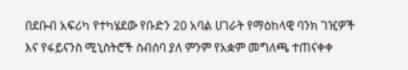በደቡብ አፍሪካ የተካሄደው የቡድን 20 አባል ሀገራት የማዕከላዊ ባንክ ገዢዎች እና የፋይናንስ ሚኒስትሮች ስብሰባ ያለ ምንም የአቋም መግለጫ ተጠናቀቀ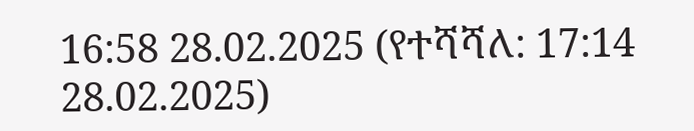16:58 28.02.2025 (የተሻሻለ: 17:14 28.02.2025)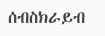ሰብስክራይብ